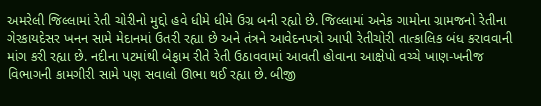અમરેલી જિલ્લામાં રેતી ચોરીનો મુદ્દો હવે ધીમે ધીમે ઉગ્ર બની રહ્યો છે. જિલ્લામાં અનેક ગામોના ગ્રામજનો રેતીના ગેરકાયદેસર ખનન સામે મેદાનમાં ઉતરી રહ્યા છે અને તંત્રને આવેદનપત્રો આપી રેતીચોરી તાત્કાલિક બંધ કરાવવાની માંગ કરી રહ્યા છે. નદીના પટમાંથી બેફામ રીતે રેતી ઉઠાવવામાં આવતી હોવાના આક્ષેપો વચ્ચે ખાણ-ખનીજ વિભાગની કામગીરી સામે પણ સવાલો ઊભા થઈ રહ્યા છે. બીજી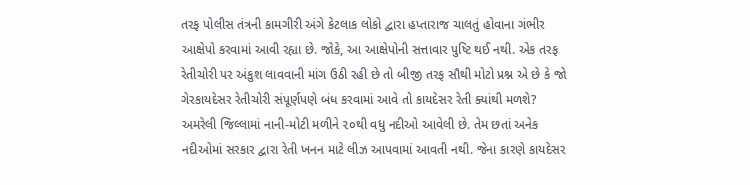તરફ પોલીસ તંત્રની કામગીરી અંગે કેટલાક લોકો દ્વારા હપ્તારાજ ચાલતું હોવાના ગંભીર આક્ષેપો કરવામાં આવી રહ્યા છે. જોકે, આ આક્ષેપોની સત્તાવાર પુષ્ટિ થઈ નથી. એક તરફ રેતીચોરી પર અંકુશ લાવવાની માંગ ઉઠી રહી છે તો બીજી તરફ સૌથી મોટો પ્રશ્ન એ છે કે જો ગેરકાયદેસર રેતીચોરી સંપૂર્ણપણે બંધ કરવામાં આવે તો કાયદેસર રેતી ક્યાંથી મળશે? અમરેલી જિલ્લામાં નાની-મોટી મળીને ૨૦થી વધુ નદીઓ આવેલી છે. તેમ છતાં અનેક નદીઓમાં સરકાર દ્વારા રેતી ખનન માટે લીઝ આપવામાં આવતી નથી. જેના કારણે કાયદેસર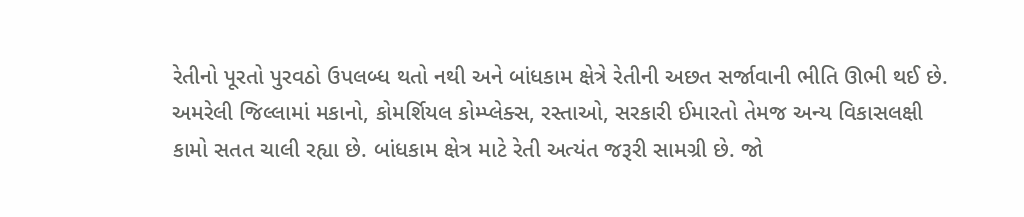રેતીનો પૂરતો પુરવઠો ઉપલબ્ધ થતો નથી અને બાંધકામ ક્ષેત્રે રેતીની અછત સર્જાવાની ભીતિ ઊભી થઈ છે. અમરેલી જિલ્લામાં મકાનો, કોમર્શિયલ કોમ્પ્લેક્સ, રસ્તાઓ, સરકારી ઈમારતો તેમજ અન્ય વિકાસલક્ષી કામો સતત ચાલી રહ્યા છે. બાંધકામ ક્ષેત્ર માટે રેતી અત્યંત જરૂરી સામગ્રી છે. જો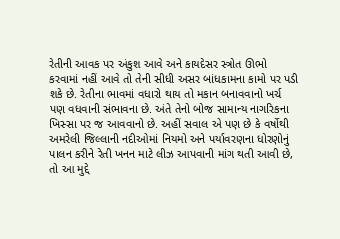રેતીની આવક પર અંકુશ આવે અને કાયદેસર સ્ત્રોત ઊભો કરવામાં નહીં આવે તો તેની સીધી અસર બાંધકામના કામો પર પડી શકે છે. રેતીના ભાવમાં વધારો થાય તો મકાન બનાવવાનો ખર્ચ પણ વધવાની સંભાવના છે. અંતે તેનો બોજ સામાન્ય નાગરિકના ખિસ્સા પર જ આવવાનો છે. અહીં સવાલ એ પણ છે કે વર્ષોથી અમરેલી જિલ્લાની નદીઓમાં નિયમો અને પર્યાવરણના ધોરણોનું પાલન કરીને રેતી ખનન માટે લીઝ આપવાની માંગ થતી આવી છે, તો આ મુદ્દે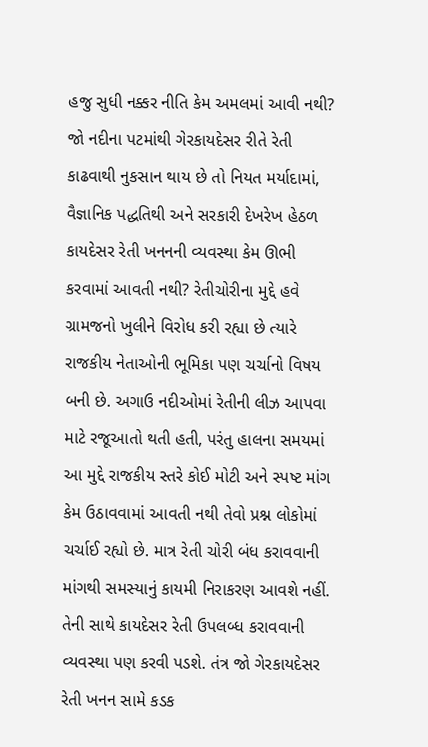હજુ સુધી નક્કર નીતિ કેમ અમલમાં આવી નથી? જો નદીના પટમાંથી ગેરકાયદેસર રીતે રેતી કાઢવાથી નુકસાન થાય છે તો નિયત મર્યાદામાં, વૈજ્ઞાનિક પદ્ધતિથી અને સરકારી દેખરેખ હેઠળ કાયદેસર રેતી ખનનની વ્યવસ્થા કેમ ઊભી કરવામાં આવતી નથી? રેતીચોરીના મુદ્દે હવે ગ્રામજનો ખુલીને વિરોધ કરી રહ્યા છે ત્યારે રાજકીય નેતાઓની ભૂમિકા પણ ચર્ચાનો વિષય બની છે. અગાઉ નદીઓમાં રેતીની લીઝ આપવા માટે રજૂઆતો થતી હતી, પરંતુ હાલના સમયમાં આ મુદ્દે રાજકીય સ્તરે કોઈ મોટી અને સ્પષ્ટ માંગ કેમ ઉઠાવવામાં આવતી નથી તેવો પ્રશ્ન લોકોમાં ચર્ચાઈ રહ્યો છે. માત્ર રેતી ચોરી બંધ કરાવવાની માંગથી સમસ્યાનું કાયમી નિરાકરણ આવશે નહીં. તેની સાથે કાયદેસર રેતી ઉપલબ્ધ કરાવવાની વ્યવસ્થા પણ કરવી પડશે. તંત્ર જો ગેરકાયદેસર રેતી ખનન સામે કડક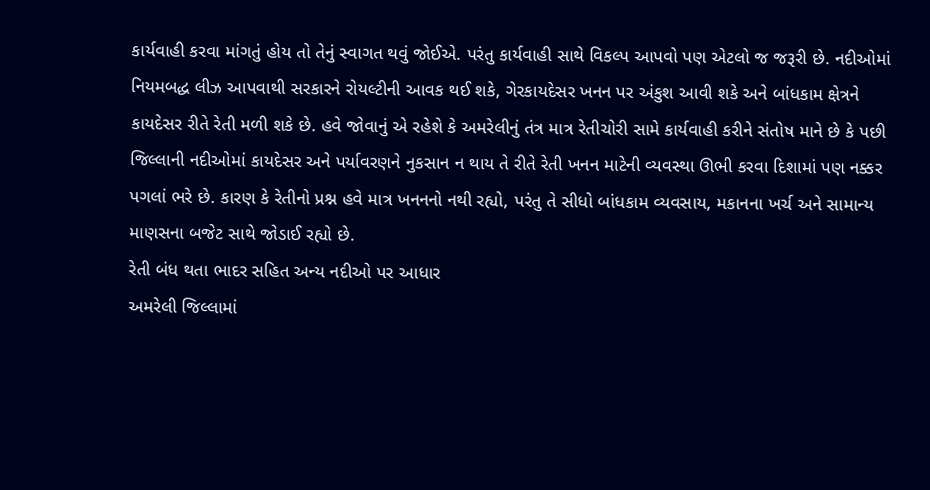કાર્યવાહી કરવા માંગતું હોય તો તેનું સ્વાગત થવું જોઈએ. પરંતુ કાર્યવાહી સાથે વિકલ્પ આપવો પણ એટલો જ જરૂરી છે. નદીઓમાં નિયમબદ્ધ લીઝ આપવાથી સરકારને રોયલ્ટીની આવક થઈ શકે, ગેરકાયદેસર ખનન પર અંકુશ આવી શકે અને બાંધકામ ક્ષેત્રને કાયદેસર રીતે રેતી મળી શકે છે. હવે જોવાનું એ રહેશે કે અમરેલીનું તંત્ર માત્ર રેતીચોરી સામે કાર્યવાહી કરીને સંતોષ માને છે કે પછી જિલ્લાની નદીઓમાં કાયદેસર અને પર્યાવરણને નુકસાન ન થાય તે રીતે રેતી ખનન માટેની વ્યવસ્થા ઊભી કરવા દિશામાં પણ નક્કર પગલાં ભરે છે. કારણ કે રેતીનો પ્રશ્ન હવે માત્ર ખનનનો નથી રહ્યો, પરંતુ તે સીધો બાંધકામ વ્યવસાય, મકાનના ખર્ચ અને સામાન્ય માણસના બજેટ સાથે જોડાઈ રહ્યો છે.
રેતી બંધ થતા ભાદર સહિત અન્ય નદીઓ પર આધાર
અમરેલી જિલ્લામાં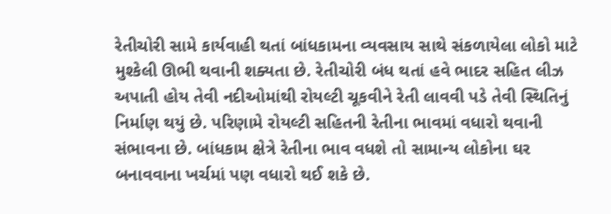રેતીચોરી સામે કાર્યવાહી થતાં બાંધકામના વ્યવસાય સાથે સંકળાયેલા લોકો માટે મુશ્કેલી ઊભી થવાની શક્યતા છે. રેતીચોરી બંધ થતાં હવે ભાદર સહિત લીઝ અપાતી હોય તેવી નદીઓમાંથી રોયલ્ટી ચૂકવીને રેતી લાવવી પડે તેવી સ્થિતિનું નિર્માણ થયું છે. પરિણામે રોયલ્ટી સહિતની રેતીના ભાવમાં વધારો થવાની સંભાવના છે. બાંધકામ ક્ષેત્રે રેતીના ભાવ વધશે તો સામાન્ય લોકોના ઘર બનાવવાના ખર્ચમાં પણ વધારો થઈ શકે છે.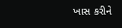ખાસ કરીને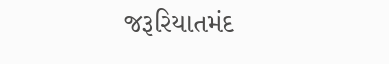જરૂરિયાતમંદ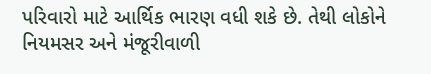પરિવારો માટે આર્થિક ભારણ વધી શકે છે. તેથી લોકોને નિયમસર અને મંજૂરીવાળી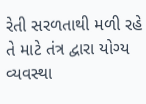રેતી સરળતાથી મળી રહે તે માટે તંત્ર દ્વારા યોગ્ય વ્યવસ્થા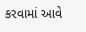કરવામાં આવે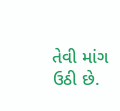તેવી માંગ ઉઠી છે.